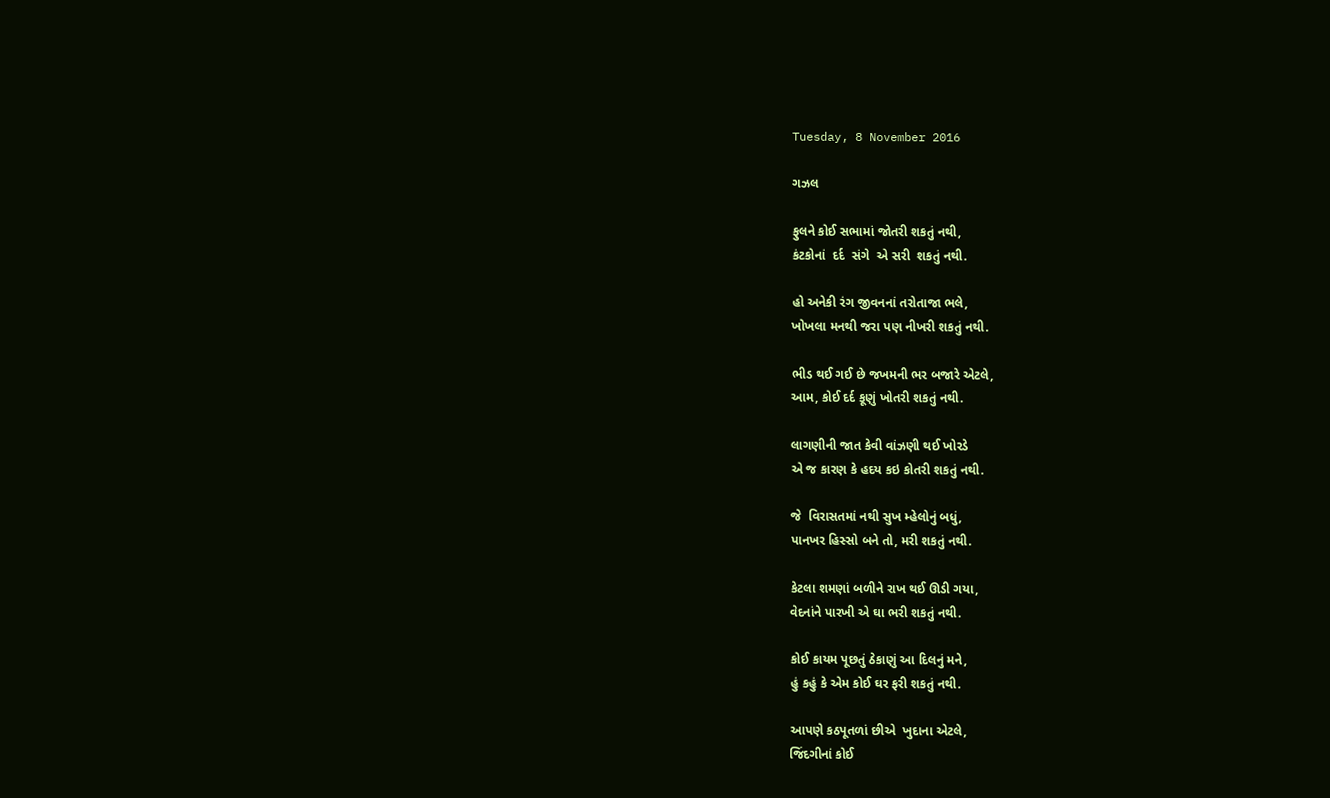Tuesday, 8 November 2016

ગઝલ

ફુલને કોઈ સભામાં જોતરી શકતું નથી,
કંટકોનાં  દર્દ  સંગે  એ સરી  શકતું નથી.

હો અનેકી રંગ જીવનનાં તરોતાજા ભલે,
ખોખલા મનથી જરા પણ નીખરી શકતું નથી.

ભીડ થઈ ગઈ છે જખમની ભર બજારે એટલે,
આમ, કોઈ દર્દ કૂણું ખોતરી શકતું નથી.

લાગણીની જાત કેવી વાંઝણી થઈ ખોરડે
એ જ કારણ કે હદય કઇ કોતરી શકતું નથી.

જે  વિરાસતમાં નથી સુખ મ્હેલોનું બધું,
પાનખર હિસ્સો બને તો, મરી શકતું નથી.

કેટલા શમણાં બળીને રાખ થઈ ઊડી ગયા,
વેદનાંને પારખી એ ઘા ભરી શકતું નથી.

કોઈ કાયમ પૂછતું ઠેકાણું આ દિલનું મને,
હું કહું કે એમ કોઈ ઘર ફરી શકતું નથી.

આપણે કઠપૂતળાં છીએ  ખુદાના એટલે,
જિંદગીનાં કોઈ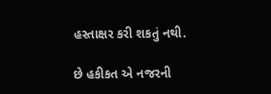હસ્તાક્ષર કરી શકતું નથી.

છે હકીકત એ નજરની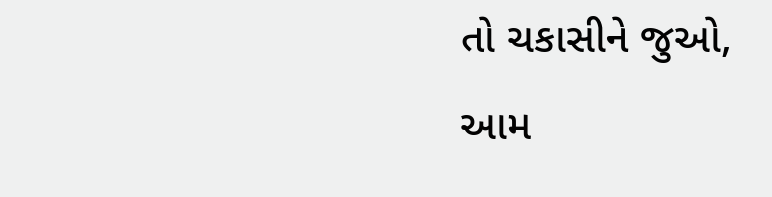તો ચકાસીને જુઓ,
આમ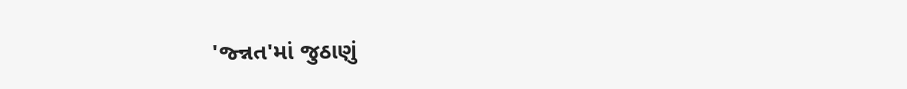'જ્ન્નત'માં જુઠાણું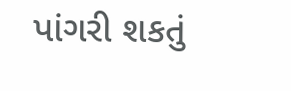પાંગરી શકતું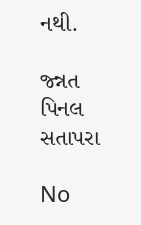નથી.

જ્ન્નત
પિનલ સતાપરા

No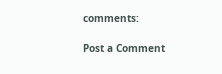comments:

Post a Comment